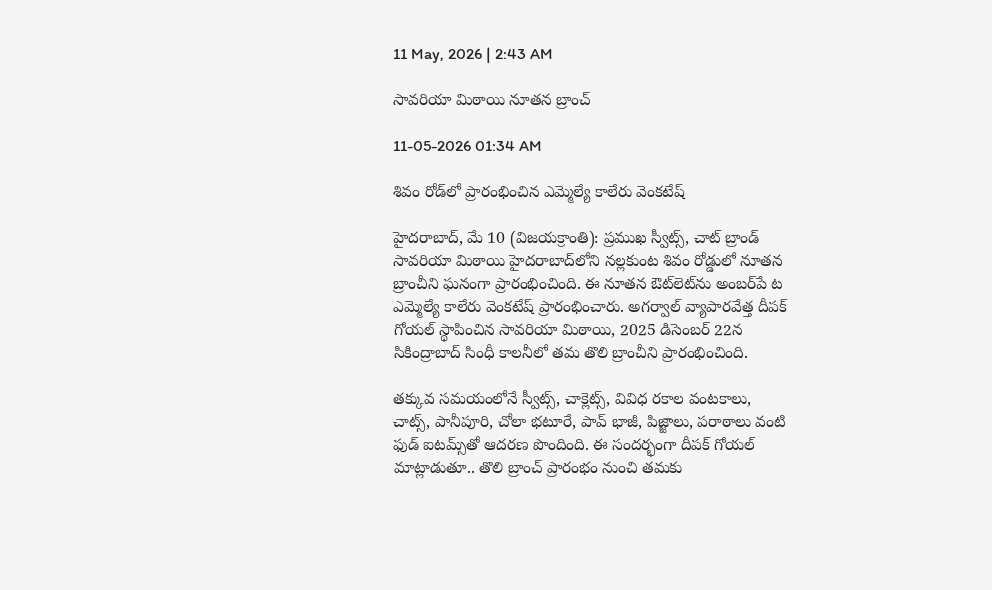11 May, 2026 | 2:43 AM

సావరియా మిఠాయి నూతన బ్రాంచ్

11-05-2026 01:34 AM

శివం రోడ్‌లో ప్రారంభించిన ఎమ్మెల్యే కాలేరు వెంకటేష్

హైదరాబాద్, మే 10 (విజయక్రాంతి): ప్రముఖ స్వీట్స్, చాట్ బ్రాండ్ సావరియా మిఠాయి హైదరాబాద్‌లోని నల్లకుంట శివం రోడ్డులో నూతన బ్రాంచీని ఘనంగా ప్రారంభించింది. ఈ నూతన ఔట్‌లెట్‌ను అంబర్‌పే ట ఎమ్మెల్యే కాలేరు వెంకటేష్ ప్రారంభించారు. అగర్వాల్ వ్యాపారవేత్త దీపక్ గోయల్ స్థాపించిన సావరియా మిఠాయి, 2025 డిసెంబర్ 22న సికింద్రాబాద్ సింధీ కాలనీలో తమ తొలి బ్రాంచీని ప్రారంభించింది.

తక్కువ సమయంలోనే స్వీట్స్, చాక్లెట్స్, వివిధ రకాల వంటకాలు, చాట్స్, పానీపూరి, చోలా భటూరే, పావ్ భాజీ, పిజ్జాలు, పరాఠాలు వంటి ఫుడ్ ఐటమ్స్‌తో ఆదరణ పొందింది. ఈ సందర్భంగా దీపక్ గోయల్ మాట్లాడుతూ.. తొలి బ్రాంచ్ ప్రారంభం నుంచి తమకు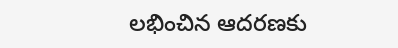లభించిన ఆదరణకు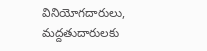వినియోగదారులు, మద్దతుదారులకు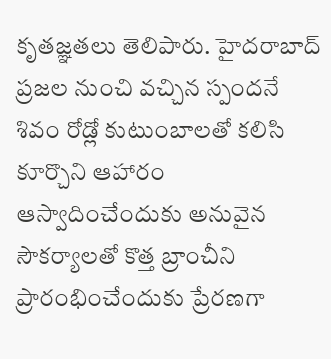కృతజ్ఞతలు తెలిపారు. హైదరాబాద్ ప్రజల నుంచి వచ్చిన స్పందనే శివం రోడ్లో కుటుంబాలతో కలిసి కూర్చొని ఆహారం ఆస్వాదించేందుకు అనువైన సౌకర్యాలతో కొత్త బ్రాంచీని ప్రారంభించేందుకు ప్రేరణగా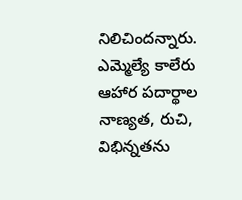నిలిచిందన్నారు. ఎమ్మెల్యే కాలేరు ఆహార పదార్థాల నాణ్యత, రుచి, విభిన్నతను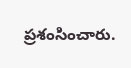ప్రశంసించారు.